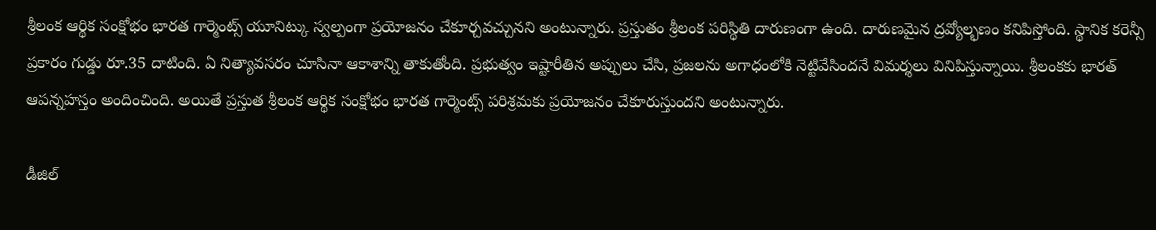శ్రీలంక ఆర్థిక సంక్షోభం భారత గార్మెంట్స్ యూనిట్కు స్వల్పంగా ప్రయోజనం చేకూర్చవచ్చునని అంటున్నారు. ప్రస్తుతం శ్రీలంక పరిస్థితి దారుణంగా ఉంది. దారుణమైన ద్రవ్యోల్భణం కనిపిస్తోంది. స్థానిక కరెన్సీ ప్రకారం గుడ్డు రూ.35 దాటింది. ఏ నిత్యావసరం చూసినా ఆకాశాన్ని తాకుతోంది. ప్రభుత్వం ఇష్టారీతిన అప్పులు చేసి, ప్రజలను అగాధంలోకి నెట్టివేసిందనే విమర్శలు వినిపిస్తున్నాయి. శ్రీలంకకు భారత్ ఆపన్నహస్తం అందించింది. అయితే ప్రస్తుత శ్రీలంక ఆర్థిక సంక్షోభం భారత గార్మెంట్స్ పరిశ్రమకు ప్రయోజనం చేకూరుస్తుందని అంటున్నారు.

డీజిల్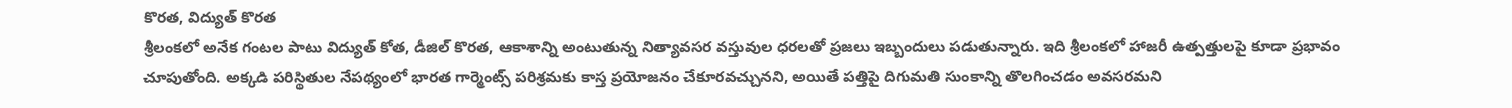కొరత, విద్యుత్ కొరత
శ్రీలంకలో అనేక గంటల పాటు విద్యుత్ కోత, డీజిల్ కొరత, ఆకాశాన్ని అంటుతున్న నిత్యావసర వస్తువుల ధరలతో ప్రజలు ఇబ్బందులు పడుతున్నారు. ఇది శ్రీలంకలో హాజరీ ఉత్పత్తులపై కూడా ప్రభావం చూపుతోంది. అక్కడి పరిస్థితుల నేపథ్యంలో భారత గార్మెంట్స్ పరిశ్రమకు కాస్త ప్రయోజనం చేకూరవచ్చునని, అయితే పత్తిపై దిగుమతి సుంకాన్ని తొలగించడం అవసరమని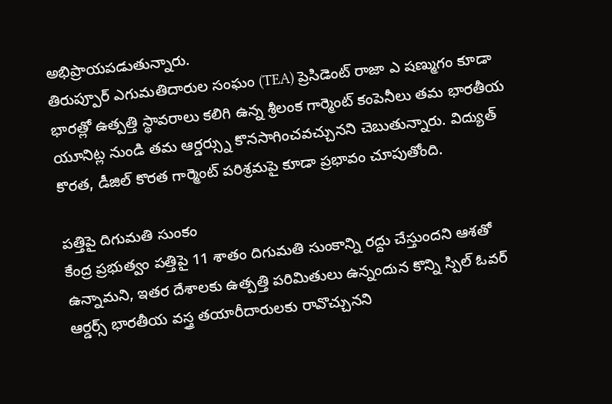అభిప్రాయపడుతున్నారు.
తిరుప్పూర్ ఎగుమతిదారుల సంఘం (TEA) ప్రెసిడెంట్ రాజా ఎ షణ్ముగం కూడా భారత్లో ఉత్పత్తి స్థావరాలు కలిగి ఉన్న శ్రీలంక గార్మెంట్ కంపెనీలు తమ భారతీయ యూనిట్ల నుండి తమ ఆర్డర్స్ను కొనసాగించవచ్చునని చెబుతున్నారు. విద్యుత్ కొరత, డీజిల్ కొరత గార్మెంట్ పరిశ్రమపై కూడా ప్రభావం చూపుతోంది.

పత్తిపై దిగుమతి సుంకం
కేంద్ర ప్రభుత్వం పత్తిపై 11 శాతం దిగుమతి సుంకాన్ని రద్దు చేస్తుందని ఆశతో ఉన్నామని, ఇతర దేశాలకు ఉత్పత్తి పరిమితులు ఉన్నందున కొన్ని స్పిల్ ఓవర్ ఆర్డర్స్ భారతీయ వస్త్ర తయారీదారులకు రావొచ్చునని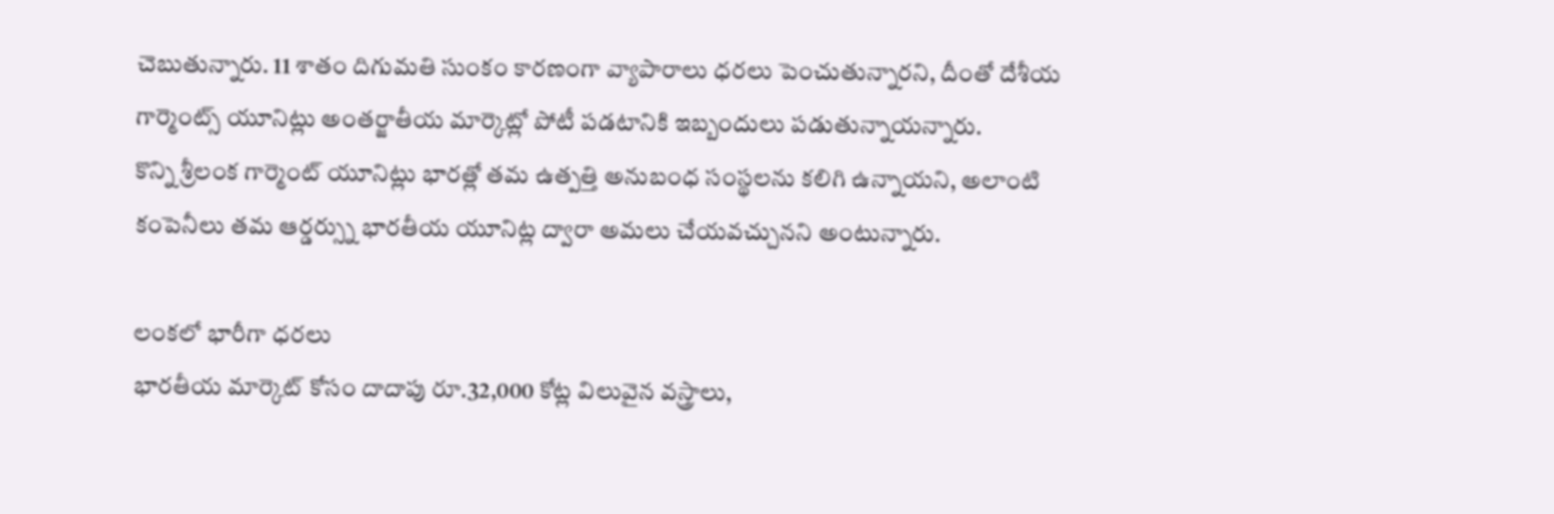చెబుతున్నారు. 11 శాతం దిగుమతి సుంకం కారణంగా వ్యాపారాలు ధరలు పెంచుతున్నారని, దీంతో దేశీయ గార్మెంట్స్ యూనిట్లు అంతర్జాతీయ మార్కెట్లో పోటీ పడటానికి ఇబ్బందులు పడుతున్నాయన్నారు.
కొన్ని శ్రీలంక గార్మెంట్ యూనిట్లు భారత్లో తమ ఉత్పత్తి అనుబంధ సంస్థలను కలిగి ఉన్నాయని, అలాంటి కంపెనీలు తమ ఆర్డర్స్ను భారతీయ యూనిట్ల ద్వారా అమలు చేయవచ్చునని అంటున్నారు.

లంకలో భారీగా ధరలు
భారతీయ మార్కెట్ కోసం దాదాపు రూ.32,000 కోట్ల విలువైన వస్త్రాలు,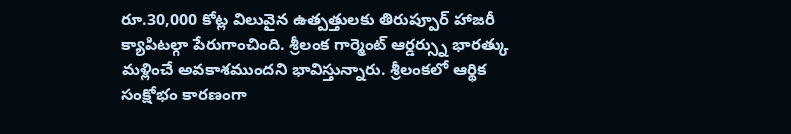రూ.30,000 కోట్ల విలువైన ఉత్పత్తులకు తిరుప్పూర్ హాజరీ క్యాపిటల్గా పేరుగాంచింది. శ్రీలంక గార్మెంట్ ఆర్డర్స్ను భారత్కు మళ్లించే అవకాశముందని భావిస్తున్నారు. శ్రీలంకలో ఆర్థిక సంక్షోభం కారణంగా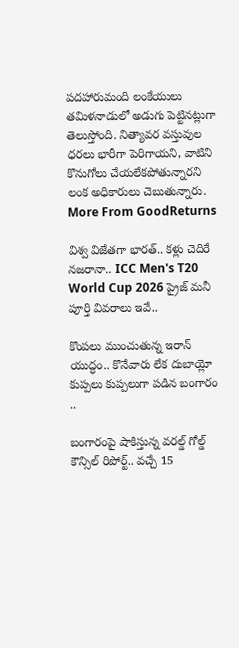పదహారుమంది లంకేయులు తమిళనాడులో అడుగు పెట్టినట్లుగా తెలుస్తోంది. నిత్యావర వస్తువుల ధరలు భారీగా పెరిగాయని, వాటిని కొనుగోలు చేయలేకపోతున్నారని లంక అధికారులు చెబుతున్నారు.
More From GoodReturns

విశ్వ విజేతగా భారత్.. కళ్లు చెదిరే నజరానా.. ICC Men's T20 World Cup 2026 ప్రైజ్ మనీ పూర్తి వివరాలు ఇవే..

కొంపలు ముంచుతున్న ఇరాన్ యుద్ధం.. కొనేవారు లేక దుబాయ్లో కుప్పలు కుప్పలుగా పడిన బంగారం ..

బంగారంపై షాకిస్తున్న వరల్డ్ గోల్డ్ కౌన్సిల్ రిపోర్ట్.. వచ్చే 15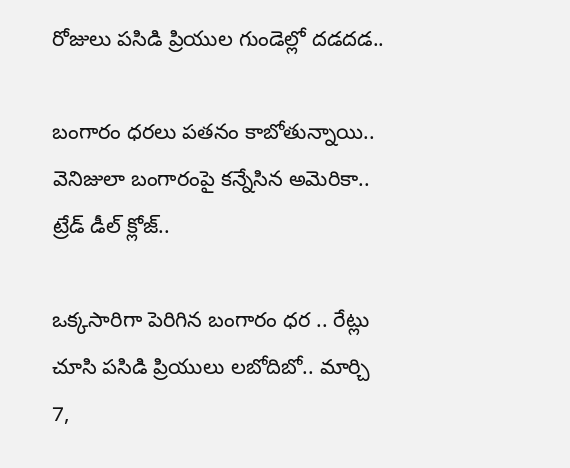రోజులు పసిడి ప్రియుల గుండెల్లో దడదడ..

బంగారం ధరలు పతనం కాబోతున్నాయి.. వెనిజులా బంగారంపై కన్నేసిన అమెరికా.. ట్రేడ్ డీల్ క్లోజ్..

ఒక్కసారిగా పెరిగిన బంగారం ధర .. రేట్లు చూసి పసిడి ప్రియులు లబోదిబో.. మార్చి 7,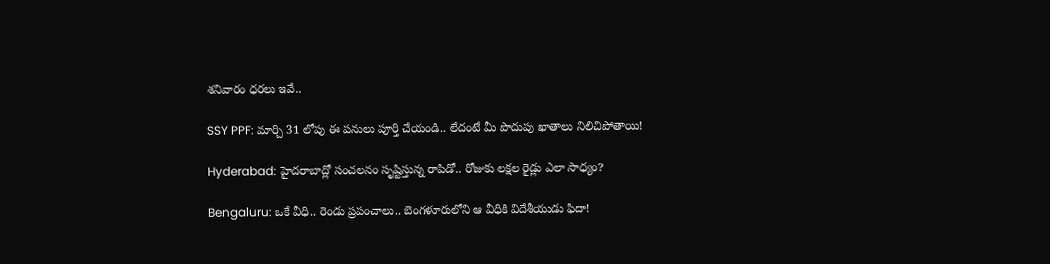శనివారం ధరలు ఇవే..

SSY PPF: మార్చి 31 లోపు ఈ పనులు పూర్తి చేయండి.. లేదంటే మీ పొదుపు ఖాతాలు నిలిచిపోతాయి!

Hyderabad: హైదరాబాద్లో సంచలనం సృష్టిస్తున్న రాపిడో.. రోజుకు లక్షల రైడ్లు ఎలా సాధ్యం?

Bengaluru: ఒకే వీధి.. రెండు ప్రపంచాలు.. బెంగళూరులోని ఆ వీధికి విదేశీయుడు ఫిదా!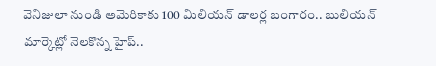వెనిజులా నుండి అమెరికాకు 100 మిలియన్ డాలర్ల బంగారం.. బులియన్ మార్కెట్లో నెలకొన్న హైప్..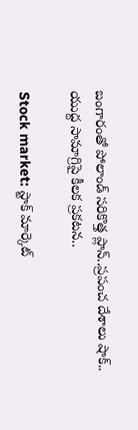బంగారంతో పోలాండ్ సరికొత్త ప్లాన్..ప్రపంచ దేశాలు షాక్.. యుద్ద సామాగ్రిపై కీలక ప్రకటన..

Stock market: స్టాక్ మార్కెట్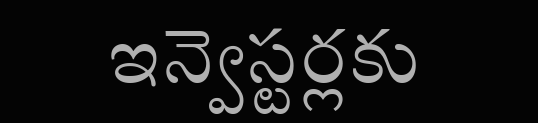ఇన్వెస్టర్లకు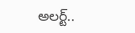అలర్ట్..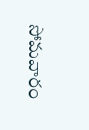సోమవారం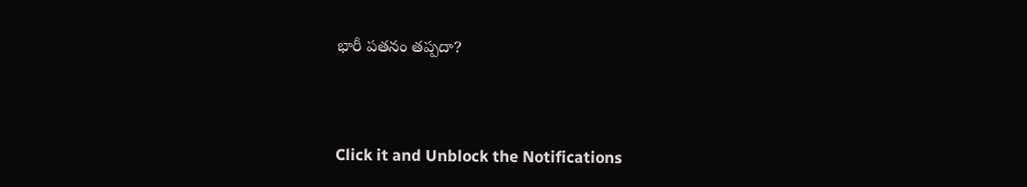భారీ పతనం తప్పదా?



Click it and Unblock the Notifications